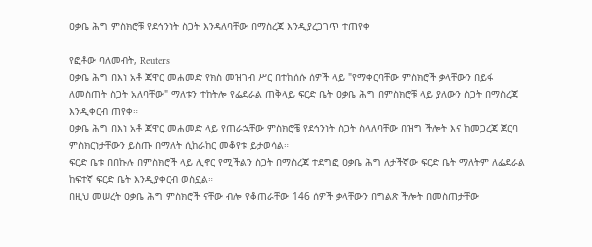ዐቃቤ ሕግ ምስክሮቹ የደኅንነት ስጋት እንዳለባቸው በማስረጃ እንዲያረጋገጥ ተጠየቀ

የፎቶው ባለመብት, Reuters
ዐቃቤ ሕግ በእነ አቶ ጃዋር መሐመድ የክስ መዝገብ ሥር በተከሰሱ ሰዎች ላይ "የማቀርባቸው ምስክሮች ቃላቸውን በይፋ ለመስጠት ስጋት አለባቸው" ማለቱን ተከትሎ የፌደራል ጠቅላይ ፍርድ ቤት ዐቃቤ ሕግ በምስክሮቹ ላይ ያለውን ስጋት በማስረጃ እንዲቀርብ ጠየቀ።
ዐቃቤ ሕግ በእነ አቶ ጃዋር መሐመድ ላይ የጠራኋቸው ምስክሮቼ የደኅንነት ስጋት ስላለባቸው በዝግ ችሎት እና ከመጋረጃ ጀርባ ምስክርነታቸውን ይስጡ በማለት ሲከራከር መቆየቱ ይታወሳል።
ፍርድ ቤቱ በበኩሉ በምስክሮች ላይ ሊኖር የሚችልን ስጋት በማስረጃ ተደግፎ ዐቃቤ ሕግ ለታችኛው ፍርድ ቤት ማለትም ለፌደራል ከፍተኛ ፍርድ ቤት እንዲያቀርብ ወስኗል።
በዚህ መሠረት ዐቃቤ ሕግ ምስክሮች ናቸው ብሎ የቆጠራቸው 146 ሰዎች ቃላቸውን በግልጽ ችሎት በመስጠታቸው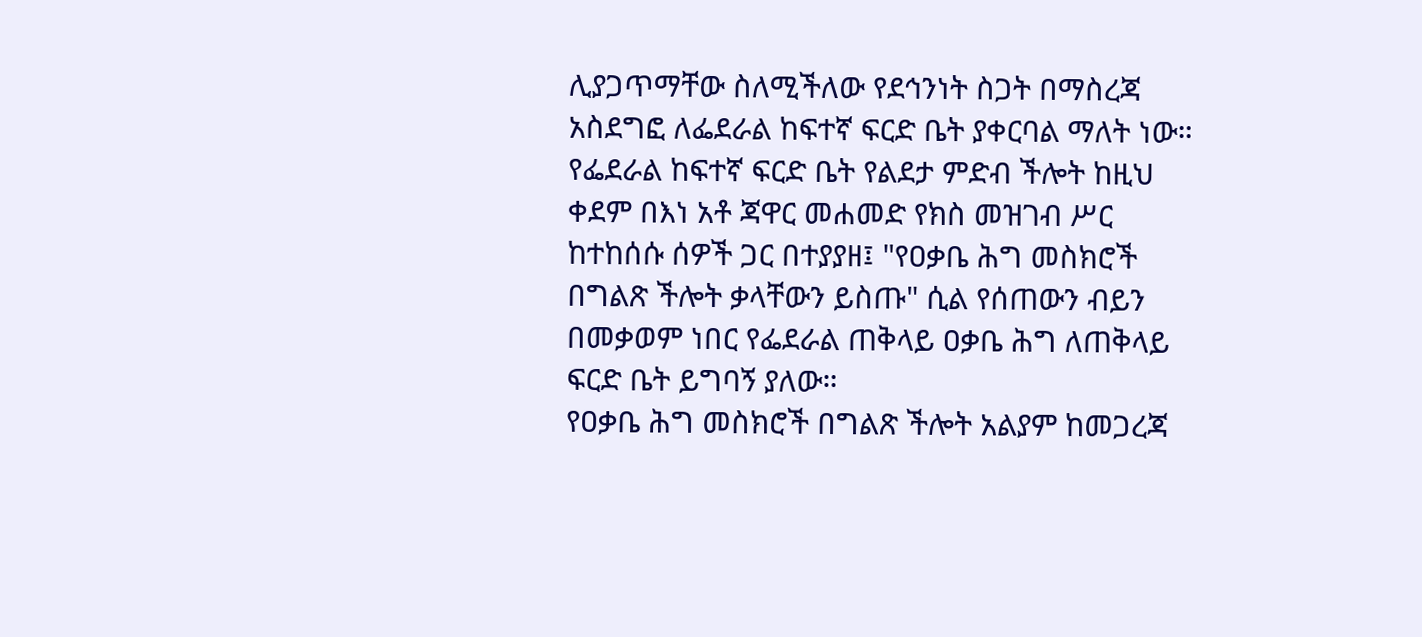ሊያጋጥማቸው ስለሚችለው የደኅንነት ስጋት በማስረጃ አስደግፎ ለፌደራል ከፍተኛ ፍርድ ቤት ያቀርባል ማለት ነው።
የፌደራል ከፍተኛ ፍርድ ቤት የልደታ ምድብ ችሎት ከዚህ ቀደም በእነ አቶ ጃዋር መሐመድ የክስ መዝገብ ሥር ከተከሰሱ ሰዎች ጋር በተያያዘ፤ "የዐቃቤ ሕግ መስክሮች በግልጽ ችሎት ቃላቸውን ይስጡ" ሲል የሰጠውን ብይን በመቃወም ነበር የፌደራል ጠቅላይ ዐቃቤ ሕግ ለጠቅላይ ፍርድ ቤት ይግባኝ ያለው።
የዐቃቤ ሕግ መስክሮች በግልጽ ችሎት አልያም ከመጋረጃ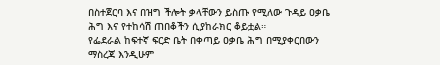በስተጀርባ እና በዝግ ችሎት ቃላቸውን ይስጡ የሚለው ጉዳይ ዐቃቤ ሕግ እና የተከሳሽ ጠበቆችን ሲያከራክር ቆይቷል።
የፌደራል ከፍተኛ ፍርድ ቤት በቀጣይ ዐቃቤ ሕግ በሚያቀርበውን ማስረጃ እንዲሁም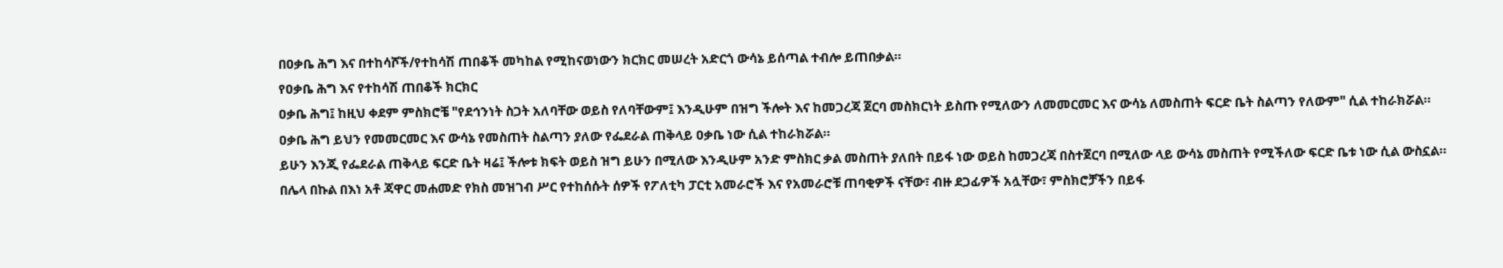በዐቃቤ ሕግ እና በተከሳሾች/የተከሳሽ ጠበቆች መካከል የሚከናወነውን ክርክር መሠረት አድርጎ ውሳኔ ይሰጣል ተብሎ ይጠበቃል።
የዐቃቤ ሕግ እና የተከሳሽ ጠበቆች ክርክር
ዐቃቤ ሕግ፤ ከዚህ ቀደም ምስክሮቼ "የደኅንነት ስጋት አለባቸው ወይስ የለባቸውም፤ እንዲሁም በዝግ ችሎት እና ከመጋረጃ ጀርባ መስክርነት ይስጡ የሚለውን ለመመርመር እና ውሳኔ ለመስጠት ፍርድ ቤት ስልጣን የለውም" ሲል ተከራክሯል።
ዐቃቤ ሕግ ይህን የመመርመር እና ውሳኔ የመስጠት ስልጣን ያለው የፌደራል ጠቅላይ ዐቃቤ ነው ሲል ተከራክሯል።
ይሁን እንጂ የፌደራል ጠቅላይ ፍርድ ቤት ዛሬ፤ ችሎቱ ክፍት ወይስ ዝግ ይሁን በሚለው እንዲሁም አንድ ምስክር ቃል መስጠት ያለበት በይፋ ነው ወይስ ከመጋረጃ በስተጀርባ በሚለው ላይ ውሳኔ መስጠት የሚችለው ፍርድ ቤቱ ነው ሲል ውስኗል።
በሌላ በኩል በእነ አቶ ጃዋር መሐመድ የክስ መዝገብ ሥር የተከሰሱት ሰዎች የፖለቲካ ፓርቲ አመራሮች እና የአመራሮቹ ጠባቂዎች ናቸው፣ ብዙ ደጋፊዎች አሏቸው፣ ምስክሮቻችን በይፋ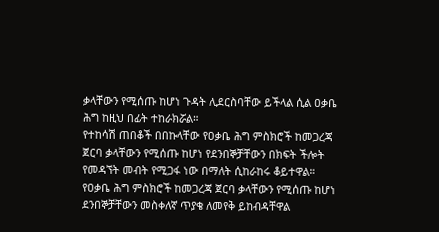ቃላቸውን የሚሰጡ ከሆነ ጉዳት ሊደርስባቸው ይችላል ሲል ዐቃቤ ሕግ ከዚህ በፊት ተከራክሯል።
የተከሳሽ ጠበቆች በበኩላቸው የዐቃቤ ሕግ ምስክሮች ከመጋረጃ ጀርባ ቃላቸውን የሚሰጡ ከሆነ የደንበኞቻቸውን በክፍት ችሎት የመዳኘት መብት የሚጋፋ ነው በማለት ሲከራከሩ ቆይተዋል።
የዐቃቤ ሕግ ምስክሮች ከመጋረጃ ጀርባ ቃላቸውን የሚሰጡ ከሆነ ደንበኞቻቸውን መስቀለኛ ጥያቄ ለመየቅ ይከብዳቸዋል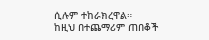ሲሉም ተከራክረዋል።
ከዚህ በተጨማሪም ጠበቆች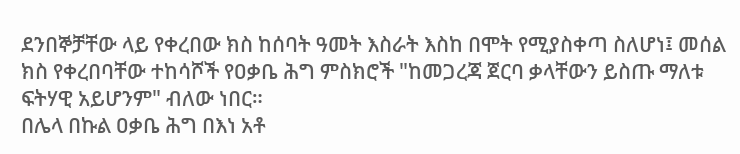ደንበኞቻቸው ላይ የቀረበው ክስ ከሰባት ዓመት እስራት እስከ በሞት የሚያስቀጣ ስለሆነ፤ መሰል ክስ የቀረበባቸው ተከሳሾች የዐቃቤ ሕግ ምስክሮች "ከመጋረጃ ጀርባ ቃላቸውን ይስጡ ማለቱ ፍትሃዊ አይሆንም" ብለው ነበር።
በሌላ በኩል ዐቃቤ ሕግ በእነ አቶ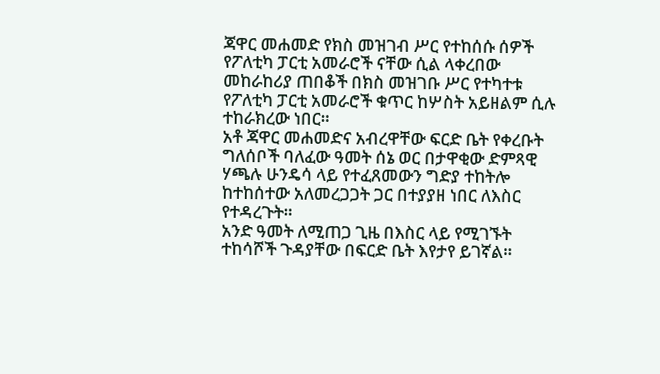ጃዋር መሐመድ የክስ መዝገብ ሥር የተከሰሱ ሰዎች የፖለቲካ ፓርቲ አመራሮች ናቸው ሲል ላቀረበው መከራከሪያ ጠበቆች በክስ መዝገቡ ሥር የተካተቱ የፖለቲካ ፓርቲ አመራሮች ቁጥር ከሦስት አይዘልም ሲሉ ተከራክረው ነበር።
አቶ ጃዋር መሐመድና አብረዋቸው ፍርድ ቤት የቀረቡት ግለሰቦች ባለፈው ዓመት ሰኔ ወር በታዋቂው ድምጻዊ ሃጫሉ ሁንዴሳ ላይ የተፈጸመውን ግድያ ተከትሎ ከተከሰተው አለመረጋጋት ጋር በተያያዘ ነበር ለእስር የተዳረጉት።
አንድ ዓመት ለሚጠጋ ጊዜ በእስር ላይ የሚገኙት ተከሳሾች ጉዳያቸው በፍርድ ቤት እየታየ ይገኛል።